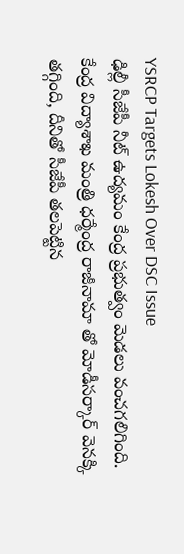YSRCP Targets Lokesh Over DSC Issue
ఢిల్లీ సీజేపీ నీట్ ఉద్యమం కేంద్ర ప్రభుత్వం మెడలు వంచగలిగింది. కేంద్ర విద్యాశాఖ మంత్రి ధర్మేంద్ర రాజీనామా తో మోడీసర్కార్ వెనక్కి తగ్గింది, దీనితో సీజేపీ తలపెట్టిన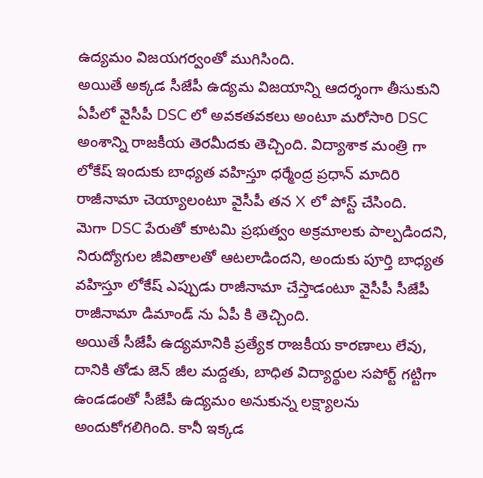ఉద్యమం విజయగర్వంతో ముగిసింది.
అయితే అక్కడ సీజేపీ ఉద్యమ విజయాన్ని ఆదర్శంగా తీసుకుని ఏపీలో వైసీపీ DSC లో అవకతవకలు అంటూ మరోసారి DSC అంశాన్ని రాజకీయ తెరమీదకు తెచ్చింది. విద్యాశాక మంత్రి గా లోకేష్ ఇందుకు బాధ్యత వహిస్తూ ధర్మేంద్ర ప్రధాన్ మాదిరి రాజీనామా చెయ్యాలంటూ వైసీపీ తన X లో పోస్ట్ చేసింది.
మెగా DSC పేరుతో కూటమి ప్రభుత్వం అక్రమాలకు పాల్పడిందని, నిరుద్యోగుల జీవితాలతో ఆటలాడిందని, అందుకు పూర్తి బాధ్యత వహిస్తూ లోకేష్ ఎప్పుడు రాజీనామా చేస్తాడంటూ వైసీపీ సీజేపీ రాజీనామా డిమాండ్ ను ఏపీ కి తెచ్చింది.
అయితే సీజేపీ ఉద్యమానికి ప్రత్యేక రాజకీయ కారణాలు లేవు, దానికి తోడు జెన్ జీల మద్దతు, బాధిత విద్యార్థుల సపోర్ట్ గట్టిగా ఉండడంతో సీజేపీ ఉద్యమం అనుకున్న లక్ష్యాలను అందుకోగలిగింది. కానీ ఇక్కడ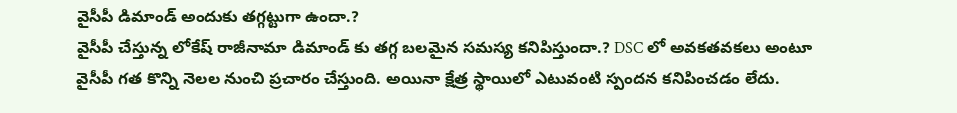వైసీపీ డిమాండ్ అందుకు తగ్గట్టుగా ఉందా.?
వైసీపీ చేస్తున్న లోకేష్ రాజీనామా డిమాండ్ కు తగ్గ బలమైన సమస్య కనిపిస్తుందా.? DSC లో అవకతవకలు అంటూ వైసీపీ గత కొన్ని నెలల నుంచి ప్రచారం చేస్తుంది. అయినా క్షేత్ర స్థాయిలో ఎటువంటి స్పందన కనిపించడం లేదు.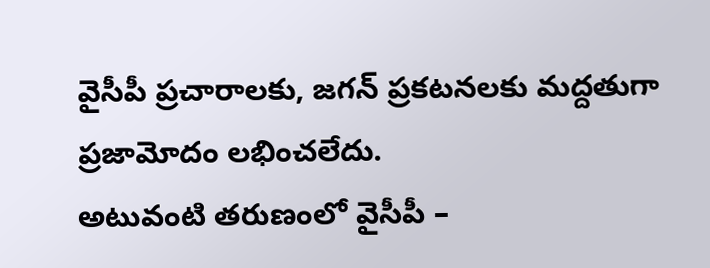వైసీపీ ప్రచారాలకు, జగన్ ప్రకటనలకు మద్దతుగా ప్రజామోదం లభించలేదు.
అటువంటి తరుణంలో వైసీపీ –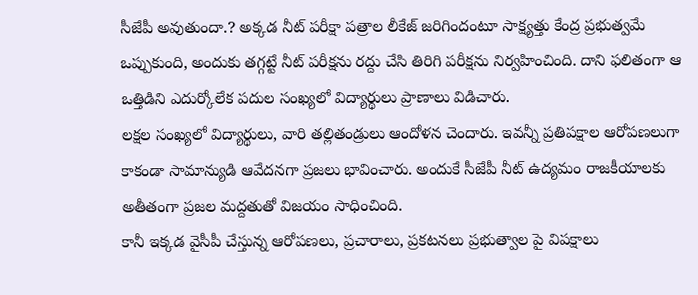సీజేపీ అవుతుందా.? అక్కడ నీట్ పరీక్షా పత్రాల లీకేజ్ జరిగిందంటూ సాక్ష్యత్తు కేంద్ర ప్రభుత్వమే ఒప్పుకుంది, అందుకు తగ్గట్టే నీట్ పరీక్షను రద్దు చేసి తిరిగి పరీక్షను నిర్వహించింది. దాని ఫలితంగా ఆ ఒత్తిడిని ఎదుర్కోలేక పదుల సంఖ్యలో విద్యార్థులు ప్రాణాలు విడిచారు.
లక్షల సంఖ్యలో విద్యార్థులు, వారి తల్లితండ్రులు ఆందోళన చెందారు. ఇవన్నీ ప్రతిపక్షాల ఆరోపణలుగా కాకండా సామాన్యుడి ఆవేదనగా ప్రజలు భావించారు. అందుకే సీజేపీ నీట్ ఉద్యమం రాజకీయాలకు అతీతంగా ప్రజల మద్దతుతో విజయం సాధించింది.
కానీ ఇక్కడ వైసీపీ చేస్తున్న ఆరోపణలు, ప్రచారాలు, ప్రకటనలు ప్రభుత్వాల పై విపక్షాలు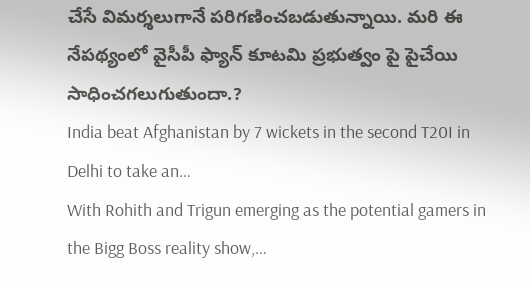చేసే విమర్శలుగానే పరిగణించబడుతున్నాయి. మరి ఈ నేపథ్యంలో వైసీపీ ఫ్యాన్ కూటమి ప్రభుత్వం పై పైచేయి సాధించగలుగుతుందా.?
India beat Afghanistan by 7 wickets in the second T20I in Delhi to take an…
With Rohith and Trigun emerging as the potential gamers in the Bigg Boss reality show,…